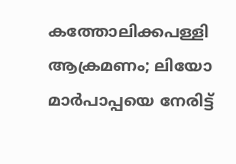കത്തോലിക്കപള്ളി ആക്രമണം; ലിയോ മാര്‍പാപ്പയെ നേരിട്ട്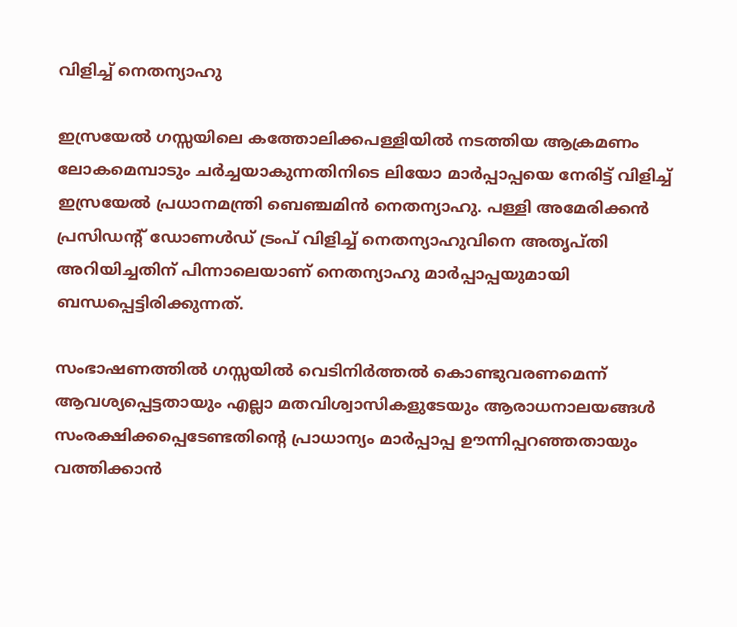വിളിച്ച് നെതന്യാഹു

ഇസ്രയേൽ ഗസ്സയിലെ കത്തോലിക്കപള്ളിയിൽ നടത്തിയ ആക്രമണം ലോകമെമ്പാടും ചര്‍ച്ചയാകുന്നതിനിടെ ലിയോ മാര്‍പ്പാപ്പയെ നേരിട്ട് വിളിച്ച് ഇസ്രയേല്‍ പ്രധാനമന്ത്രി ബെഞ്ചമിന്‍ നെതന്യാഹു. പള്ളി അമേരിക്കന്‍ പ്രസിഡന്റ് ഡോണള്‍ഡ് ട്രംപ് വിളിച്ച് നെതന്യാഹുവിനെ അതൃപ്തി അറിയിച്ചതിന് പിന്നാലെയാണ് നെതന്യാഹു മാര്‍പ്പാപ്പയുമായി ബന്ധപ്പെട്ടിരിക്കുന്നത്.

സംഭാഷണത്തിൽ ഗസ്സയില്‍ വെടിനിര്‍ത്തല്‍ കൊണ്ടുവരണമെന്ന് ആവശ്യപ്പെട്ടതായും എല്ലാ മതവിശ്വാസികളുടേയും ആരാധനാലയങ്ങള്‍ സംരക്ഷിക്കപ്പെടേണ്ടതിന്റെ പ്രാധാന്യം മാര്‍പ്പാപ്പ ഊന്നിപ്പറഞ്ഞതായും വത്തിക്കാന്‍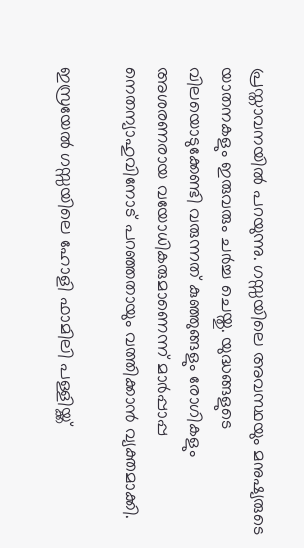പ്രസ്താവനയില്‍ പറയുന്നു. ഗസ്സയിലെ അവസ്ഥയും മനുഷ്യരുടെ യാതനകളും ഇരുവരും ചര്‍ച്ച ചെയ്തു. യുദ്ധങ്ങളുടെ വിലയൊടുക്കേണ്ടി വരുന്നത് കുഞ്ഞുങ്ങളും രോഗികളും അശരണരായ വയോധികരുമാണെന്ന് മാര്‍പ്പാപ്പ നെതന്യാഹുവിനോട് പറഞ്ഞതായും വത്തിക്കാന്‍ വ്യക്തമാക്കി.

ഇസ്രയേൽ ഗസ്സയിലെ ഹോളി ഫാമിലി പള്ളിയ്ക്ക്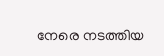നേരെ നടത്തിയ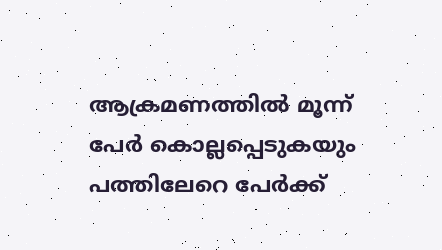ആക്രമണത്തില്‍ മൂന്ന് പേര്‍ കൊല്ലപ്പെടുകയും പത്തിലേറെ പേര്‍ക്ക്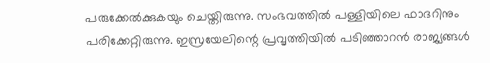പരുക്കേല്‍ക്കുകയും ചെയ്തിരുന്നു. സംഭവത്തിൽ പള്ളിയിലെ ഫാദറിനും പരിക്കേറ്റിരുന്നു. ഇസ്രയേലിന്റെ പ്രവൃത്തിയില്‍ പടിഞ്ഞാറന്‍ രാജ്യങ്ങള്‍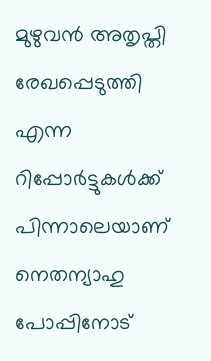മുഴുവന്‍ അതൃപ്തി രേഖപ്പെടുത്തി എന്ന റിപ്പോര്‍ട്ടുകള്‍ക്ക് പിന്നാലെയാണ് നെതന്യാഹു പോപ്പിനോട്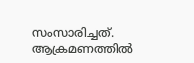സംസാരിച്ചത്. ആക്രമണത്തിൽ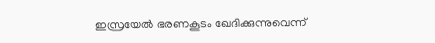ഇസ്രയേല്‍ ഭരണകൂടം ഖേദിക്കുന്നുവെന്ന്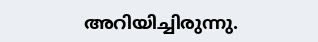അറിയിച്ചിരുന്നു.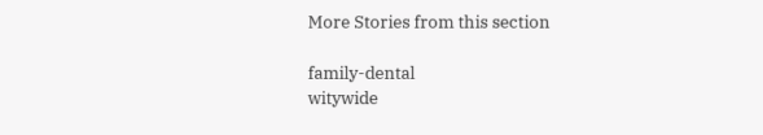More Stories from this section

family-dental
witywide